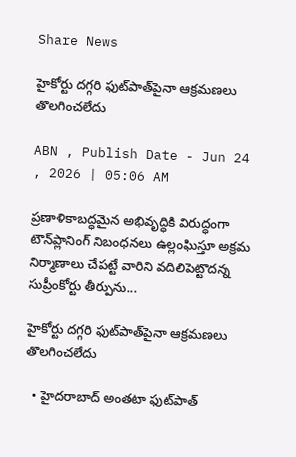Share News

హైకోర్టు దగ్గరి ఫుట్‌పాత్‌పైనా ఆక్రమణలు తొలగించలేదు

ABN , Publish Date - Jun 24 , 2026 | 05:06 AM

ప్రణాళికాబద్ధమైన అభివృద్ధికి విరుద్ధంగా టౌన్‌ప్లానింగ్‌ నిబంధనలు ఉల్లంఘిస్తూ అక్రమ నిర్మాణాలు చేపట్టే వారిని వదిలిపెట్టొదన్న సుప్రీంకోర్టు తీర్పును...

హైకోర్టు దగ్గరి ఫుట్‌పాత్‌పైనా ఆక్రమణలు తొలగించలేదు

  • హైదరాబాద్‌ అంతటా ఫుట్‌పాత్‌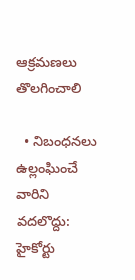ఆక్రమణలు తొలగించాలి

  • నిబంధనలు ఉల్లంఘించే వారిని వదలొద్దు: హైకోర్టు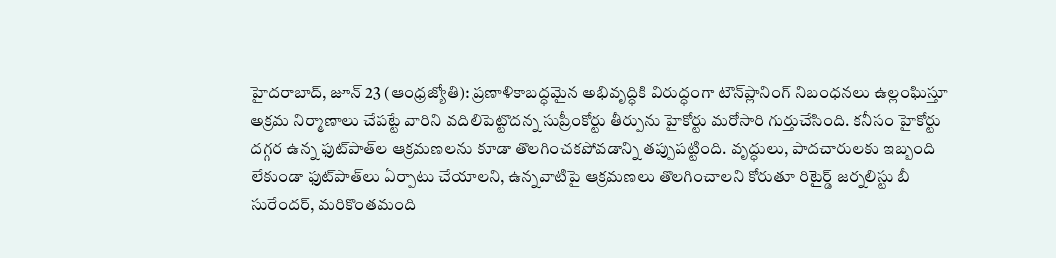హైదరాబాద్‌, జూన్‌ 23 (ఆంధ్రజ్యోతి): ప్రణాళికాబద్ధమైన అభివృద్ధికి విరుద్ధంగా టౌన్‌ప్లానింగ్‌ నిబంధనలు ఉల్లంఘిస్తూ అక్రమ నిర్మాణాలు చేపట్టే వారిని వదిలిపెట్టొదన్న సుప్రీంకోర్టు తీర్పును హైకోర్టు మరోసారి గుర్తుచేసింది. కనీసం హైకోర్టు దగ్గర ఉన్న ఫుట్‌పాత్‌ల ఆక్రమణలను కూడా తొలగించకపోవడాన్ని తప్పుపట్టింది. వృద్ధులు, పాదచారులకు ఇబ్బంది లేకుండా ఫుట్‌పాత్‌లు ఏర్పాటు చేయాలని, ఉన్నవాటిపై ఆక్రమణలు తొలగించాలని కోరుతూ రిటైర్డ్‌ జర్నలిస్టు బీ సురేందర్‌, మరికొంతమంది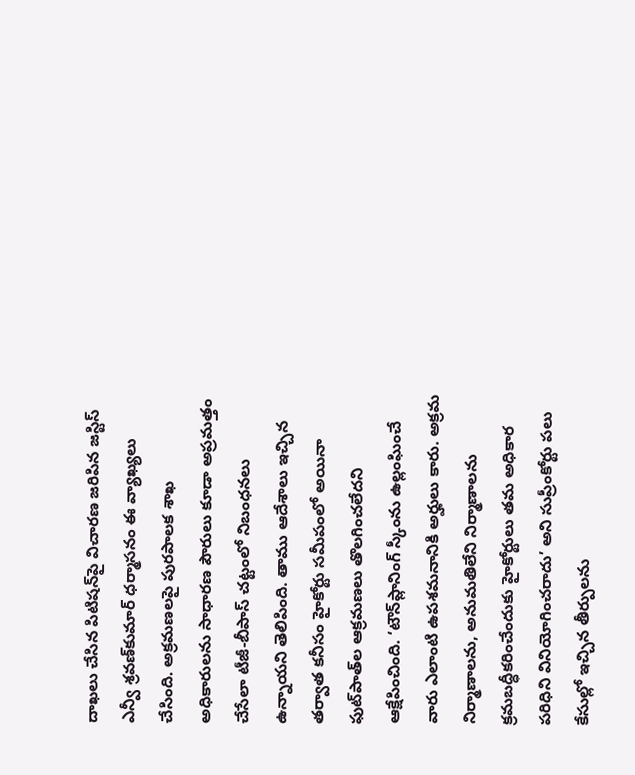దాఖలు చేసిన పిటిషన్‌పై విచారణ జరిపిన జస్టిస్‌ ఎన్వీ శ్రవణ్‌కుమార్‌ ధర్మాసనం ఈ వ్యాఖ్యలు చేసింది. అక్రమణలపై పురపాలక శాఖ అధికారులను సాధారణ పౌరులు కూడా అప్రమత్తం చేసేలా టీజీ-బీపాస్‌ చట్టంలో నిబంధనలు ఉన్నాయని తెలిపింది. తాము ఆదేశాలు ఇచ్చిన తర్వాత కనీసం హైకోర్టు సమీపంలో అయినా ఫుట్‌పాత్‌ల ఆక్రమణలు తొలగించలేదని ఆక్షేపించింది. ‘టౌన్‌ప్లానింగ్‌ స్కీంను ఉల్లంఘించే వారు ఎలాంటి ఉపశమనానికి అర్హులు కారు. అక్రమ నిర్మాణాలను, అనుమతిలేని నిర్మాణాలను క్రమబద్ధీకరించేందుకు హైకోర్టులు తమ అధికార పరిధిని వినియోగించరాదు’ అని సుప్రీంకోర్టు పలు కేసుల్లో ఇచ్చిన తీర్పులను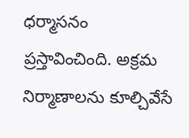ధర్మాసనం ప్రస్తావించింది. అక్రమ నిర్మాణాలను కూల్చివేసే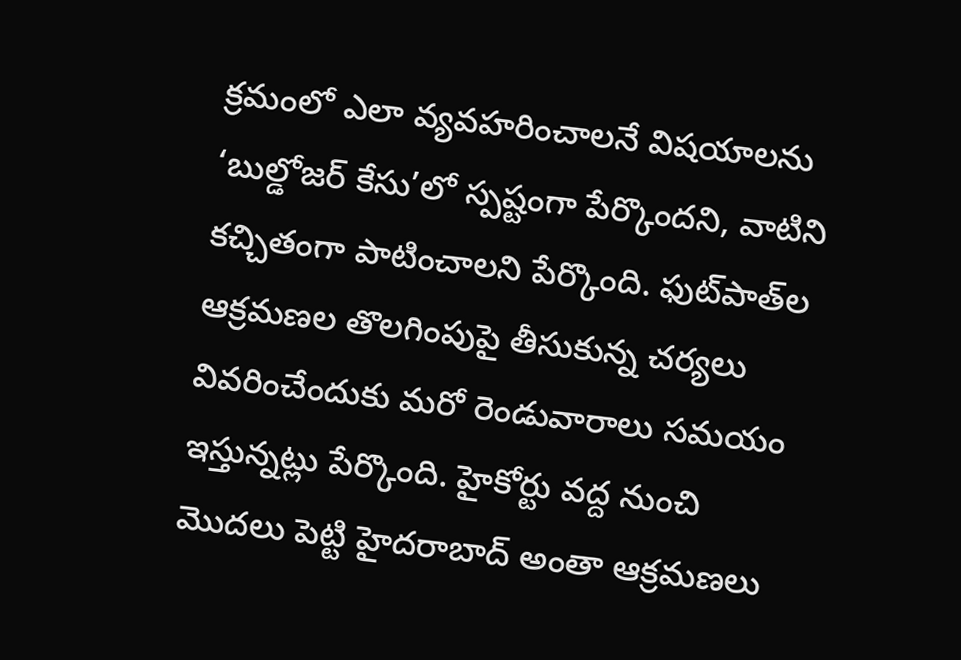క్రమంలో ఎలా వ్యవహరించాలనే విషయాలను ‘బుల్డోజర్‌ కేసు’లో స్పష్టంగా పేర్కొందని, వాటిని కచ్చితంగా పాటించాలని పేర్కొంది. ఫుట్‌పాత్‌ల ఆక్రమణల తొలగింపుపై తీసుకున్న చర్యలు వివరించేందుకు మరో రెండువారాలు సమయం ఇస్తున్నట్లు పేర్కొంది. హైకోర్టు వద్ద నుంచి మొదలు పెట్టి హైదరాబాద్‌ అంతా ఆక్రమణలు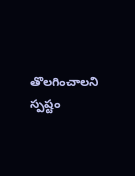తొలగించాలని స్పష్టం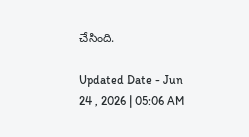చేసింది.

Updated Date - Jun 24 , 2026 | 05:06 AM